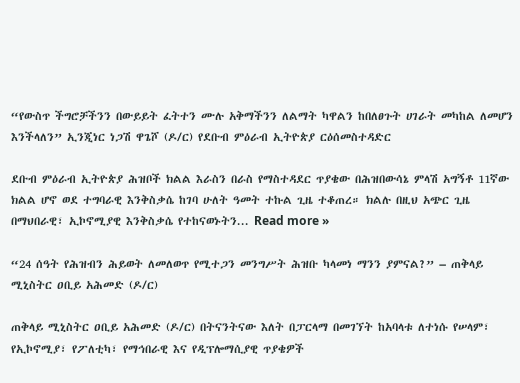“የውስጥ ችግሮቻችንን በውይይት ፈትተን ሙሉ አቅማችንን ለልማት ካዋልን ከበለፀጉት ሀገራት መካከል ለመሆን እንችላለን” ኢንጂነር ነጋሽ ዋጌሾ (ዶ/ር) የደቡብ ምዕራብ ኢትዮጵያ ርዕሰመስተዳድር

ደቡብ ምዕራብ ኢትዮጵያ ሕዝቦች ክልል እራስን በራስ የማስተዳደር ጥያቄው በሕዝበውሳኔ ምላሽ አግኝቶ 11ኛው ክልል ሆኖ ወደ ተግባራዊ እንቅስቃሴ ከገባ ሁለት ዓመት ተኩል ጊዜ ተቆጠረ። ክልሉ በዚህ አጭር ጊዜ በማህበራዊ፣ ኢኮኖሚያዊ እንቅስቃሴ የተከናወኑትን... Read more »

“24 ሰዓት የሕዝብን ሕይወት ለመለወጥ የሚተጋን መንግሥት ሕዝቡ ካላመነ ማንን ያምናል?” – ጠቅላይ ሚኒስትር ዐቢይ አሕመድ (ዶ/ር)

ጠቅላይ ሚኒስትር ዐቢይ አሕመድ (ዶ/ር) በትናንትናው እለት በፓርላማ በመገኘት ከአባላቱ ለተነሱ የሠላም፣ የኢኮኖሚያ፣ የፖለቲካ፣ የማኅበራዊ እና የዲፕሎማሲያዊ ጥያቄዎች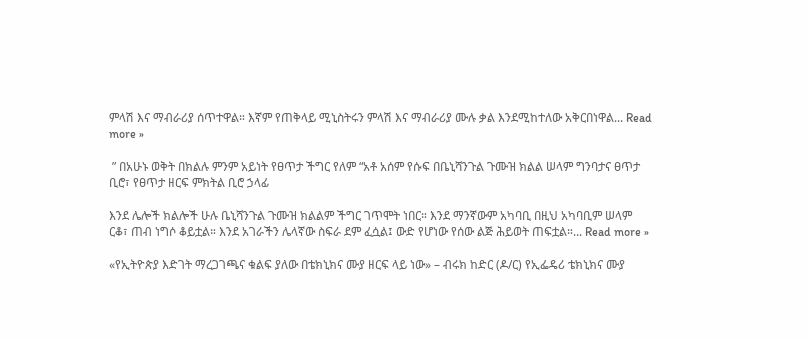ምላሽ እና ማብራሪያ ሰጥተዋል። እኛም የጠቅላይ ሚኒስትሩን ምላሽ እና ማብራሪያ ሙሉ ቃል እንደሚከተለው አቅርበነዋል... Read more »

 ” በአሁኑ ወቅት በክልሉ ምንም አይነት የፀጥታ ችግር የለም “አቶ አሰም የሱፍ በቤኒሻንጉል ጉሙዝ ክልል ሠላም ግንባታና ፀጥታ ቢሮ፣ የፀጥታ ዘርፍ ምክትል ቢሮ ኃላፊ

እንደ ሌሎች ክልሎች ሁሉ ቤኒሻንጉል ጉሙዝ ክልልም ችግር ገጥሞት ነበር። እንደ ማንኛውም አካባቢ በዚህ አካባቢም ሠላም ርቆ፣ ጠብ ነግሶ ቆይቷል። እንደ አገራችን ሌላኛው ስፍራ ደም ፈሷል፤ ውድ የሆነው የሰው ልጅ ሕይወት ጠፍቷል።... Read more »

«የኢትዮጵያ እድገት ማረጋገጫና ቁልፍ ያለው በቴክኒክና ሙያ ዘርፍ ላይ ነው» – ብሩክ ከድር (ዶ/ር) የኢፌዴሪ ቴክኒክና ሙያ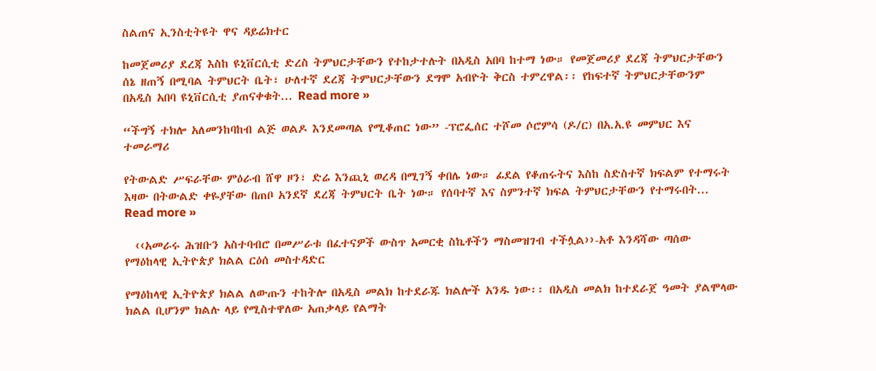ስልጠና ኢንስቲትዩት ዋና ዳይሬክተር

ከመጀመሪያ ደረጃ እስከ ዩኒቨርሲቲ ድረስ ትምህርታቸውን የተከታተሉት በአዲስ አበባ ከተማ ነው። የመጀመሪያ ደረጃ ትምህርታቸውን ሰኔ ዘጠኝ በሚባል ትምህርት ቤት፣ ሁለተኛ ደረጃ ትምህርታቸውን ደግሞ አብዮት ቅርስ ተምረዋል፡፡ የከፍተኛ ትምህርታቸውንም በአዲስ አበባ ዩኒቨርሲቲ ያጠናቀቁት... Read more »

“ችግኝ ተክሎ አለመንከባከብ ልጅ ወልዶ እንደመጣል የሚቆጠር ነው” -ፕሮፌሰር ተሾመ ሶሮምሳ (ዶ/ር) በአ.አ.ዩ መምህር እና ተመራማሪ

የትውልድ ሥፍራቸው ምዕራብ ሸዋ ዞን፣ ድሬ እንጪኒ ወረዳ በሚገኝ ቀበሌ ነው። ፊደል የቆጠሩትና እስከ ስድስተኛ ክፍልም የተማሩት እዛው በትውልድ ቀዬያቸው በጠቦ አንደኛ ደረጃ ትምህርት ቤት ነው። የሰባተኛ እና ስምንተኛ ክፍል ትምህርታቸውን የተማሩበት... Read more »

  ‹‹አመራሩ ሕዝቡን አስተባብሮ በመሥራቱ በፈተናዎች ውስጥ አመርቂ ስኬቶችን ማስመዝገብ ተችሏል››-አቶ እንዳሻው ጣሰው  የማዕከላዊ ኢትዮጵያ ክልል ርዕሰ መስተዳድር

የማዕከላዊ ኢትዮጵያ ክልል ለውጡን ተከትሎ በአዲስ መልክ ከተደራጁ ክልሎች አንዱ ነው፡፡ በአዲስ መልክ ከተደራጀ ዓመት ያልሞላው ክልል ቢሆንም ክልሉ ላይ የሚስተዋለው አጠቃላይ የልማት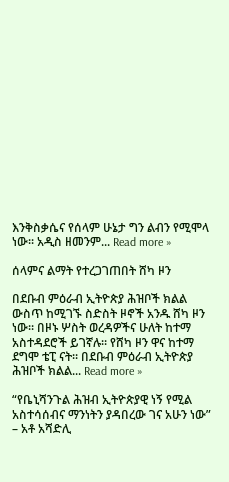እንቅስቃሴና የሰላም ሁኔታ ግን ልብን የሚሞላ ነው፡፡ አዲስ ዘመንም... Read more »

ሰላምና ልማት የተረጋገጠበት ሸካ ዞን

በደቡብ ምዕራብ ኢትዮጵያ ሕዝቦች ክልል ውስጥ ከሚገኙ ስድስት ዞኖች አንዱ ሸካ ዞን ነው። በዞኑ ሦስት ወረዳዎችና ሁለት ከተማ አስተዳደሮች ይገኛሉ። የሸካ ዞን ዋና ከተማ ደግሞ ቴፒ ናት። በደቡብ ምዕራብ ኢትዮጵያ ሕዝቦች ክልል... Read more »

“የቤኒሻንጉል ሕዝብ ኢትዮጵያዊ ነኝ የሚል አስተሳሰብና ማንነትን ያዳበረው ገና አሁን ነው” – አቶ አሻድሊ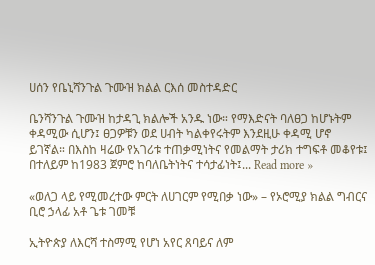ሀሰን የቤኒሻንጉል ጉሙዝ ክልል ርእሰ መስተዳድር

ቤንሻንጉል ጉሙዝ ከታዳጊ ክልሎች አንዱ ነው። የማእድናት ባለፀጋ ከሆኑትም ቀዳሚው ሲሆን፤ ፀጋዎቹን ወደ ሀብት ካልቀየሩትም እንደዚሁ ቀዳሚ ሆኖ ይገኛል። በእስከ ዛሬው የአገሪቱ ተጠቃሚነትና የመልማት ታሪክ ተግፍቶ መቆየቱ፤ በተለይም ከ1983 ጀምሮ ከባለቤትነትና ተሳታፊነት፤... Read more »

«ወለጋ ላይ የሚመረተው ምርት ለሀገርም የሚበቃ ነው» – የኦሮሚያ ክልል ግብርና ቢሮ ኃላፊ አቶ ጌቱ ገመቹ

ኢትዮጵያ ለእርሻ ተስማሚ የሆነ አየር ጸባይና ለም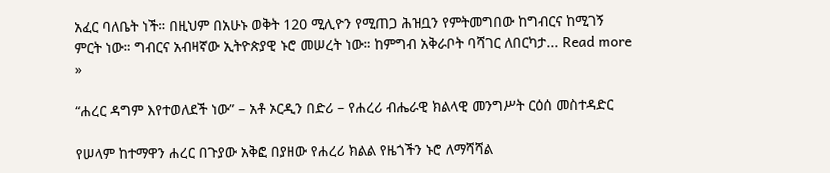አፈር ባለቤት ነች። በዚህም በአሁኑ ወቅት 120 ሚሊዮን የሚጠጋ ሕዝቧን የምትመግበው ከግብርና ከሚገኝ ምርት ነው። ግብርና አብዛኛው ኢትዮጵያዊ ኑሮ መሠረት ነው። ከምግብ አቅራቦት ባሻገር ለበርካታ... Read more »

“ሐረር ዳግም እየተወለደች ነው” – አቶ ኦርዲን በድሪ – የሐረሪ ብሔራዊ ክልላዊ መንግሥት ርዕሰ መስተዳድር

የሠላም ከተማዋን ሐረር በጉያው አቅፎ በያዘው የሐረሪ ክልል የዜጎችን ኑሮ ለማሻሻል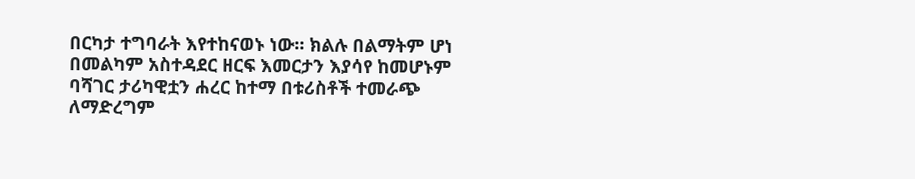በርካታ ተግባራት እየተከናወኑ ነው። ክልሉ በልማትም ሆነ በመልካም አስተዳደር ዘርፍ እመርታን እያሳየ ከመሆኑም ባሻገር ታሪካዊቷን ሐረር ከተማ በቱሪስቶች ተመራጭ ለማድረግም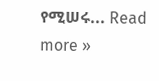የሚሠሩ... Read more »